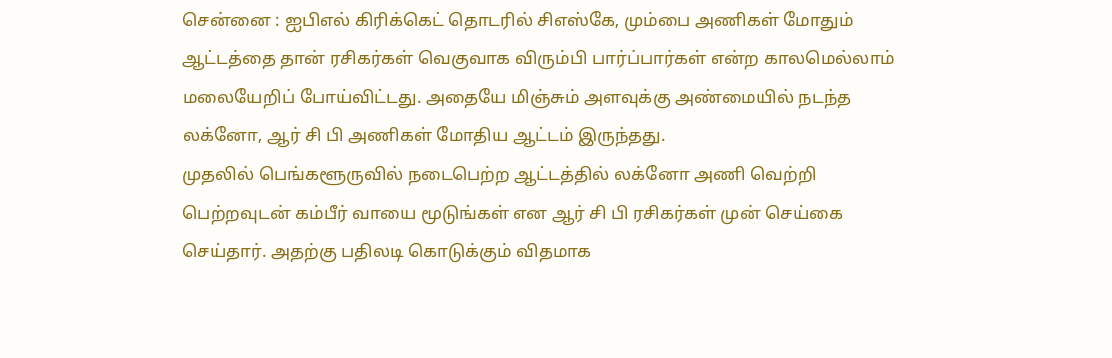சென்னை : ஐபிஎல் கிரிக்கெட் தொடரில் சிஎஸ்கே, மும்பை அணிகள் மோதும் ஆட்டத்தை தான் ரசிகர்கள் வெகுவாக விரும்பி பார்ப்பார்கள் என்ற காலமெல்லாம் மலையேறிப் போய்விட்டது. அதையே மிஞ்சும் அளவுக்கு அண்மையில் நடந்த லக்னோ, ஆர் சி பி அணிகள் மோதிய ஆட்டம் இருந்தது.
முதலில் பெங்களூருவில் நடைபெற்ற ஆட்டத்தில் லக்னோ அணி வெற்றி பெற்றவுடன் கம்பீர் வாயை மூடுங்கள் என ஆர் சி பி ரசிகர்கள் முன் செய்கை செய்தார். அதற்கு பதிலடி கொடுக்கும் விதமாக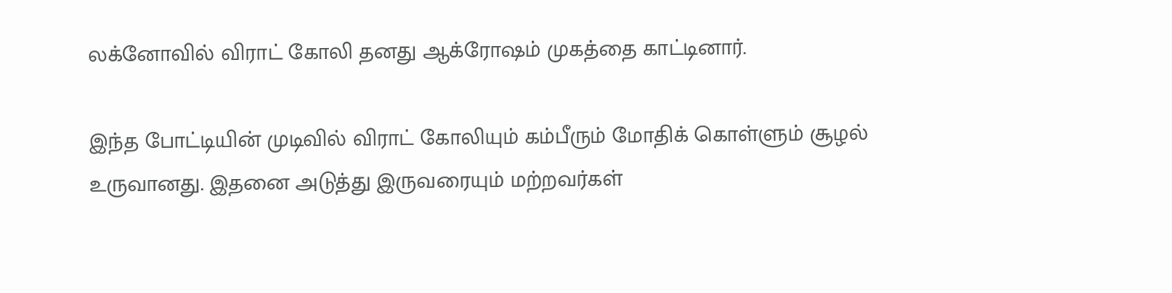லக்னோவில் விராட் கோலி தனது ஆக்ரோஷம் முகத்தை காட்டினார்.

இந்த போட்டியின் முடிவில் விராட் கோலியும் கம்பீரும் மோதிக் கொள்ளும் சூழல் உருவானது. இதனை அடுத்து இருவரையும் மற்றவர்கள்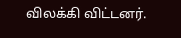விலக்கி விட்டனர்.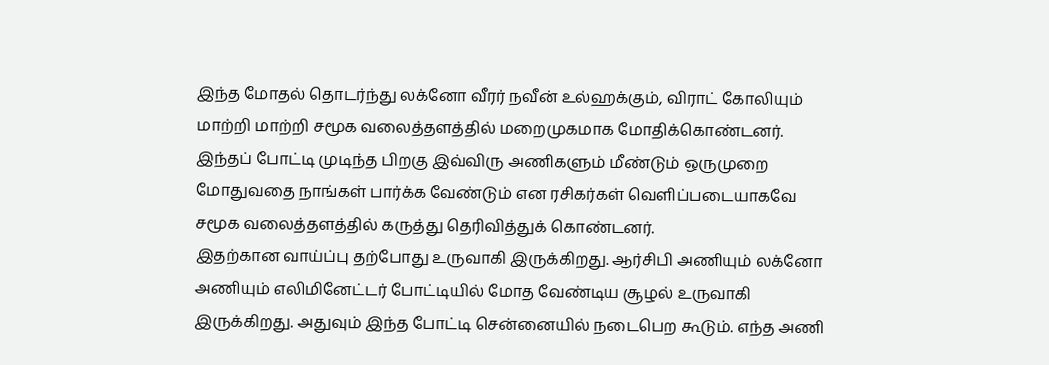இந்த மோதல் தொடர்ந்து லக்னோ வீரர் நவீன் உல்ஹக்கும், விராட் கோலியும் மாற்றி மாற்றி சமூக வலைத்தளத்தில் மறைமுகமாக மோதிக்கொண்டனர். இந்தப் போட்டி முடிந்த பிறகு இவ்விரு அணிகளும் மீண்டும் ஒருமுறை மோதுவதை நாங்கள் பார்க்க வேண்டும் என ரசிகர்கள் வெளிப்படையாகவே சமூக வலைத்தளத்தில் கருத்து தெரிவித்துக் கொண்டனர்.
இதற்கான வாய்ப்பு தற்போது உருவாகி இருக்கிறது. ஆர்சிபி அணியும் லக்னோ அணியும் எலிமினேட்டர் போட்டியில் மோத வேண்டிய சூழல் உருவாகி இருக்கிறது. அதுவும் இந்த போட்டி சென்னையில் நடைபெற கூடும். எந்த அணி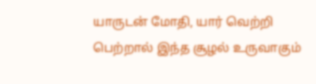யாருடன் மோதி, யார் வெற்றி பெற்றால் இந்த சூழல் உருவாகும்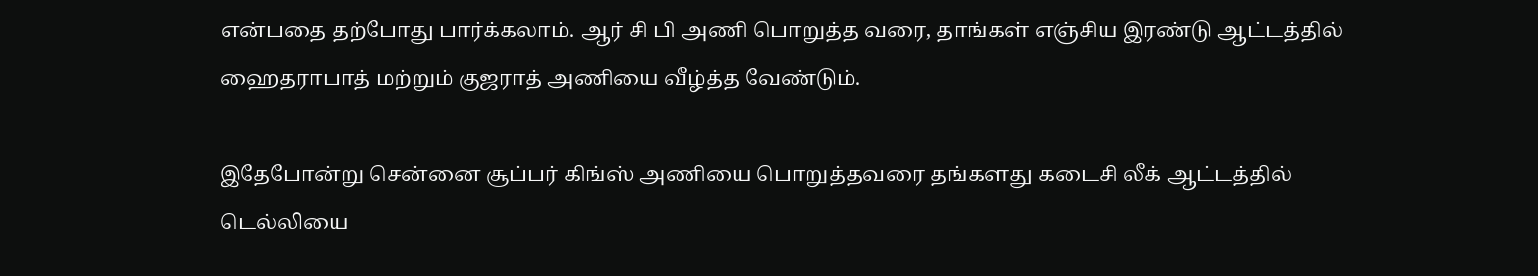என்பதை தற்போது பார்க்கலாம். ஆர் சி பி அணி பொறுத்த வரை, தாங்கள் எஞ்சிய இரண்டு ஆட்டத்தில் ஹைதராபாத் மற்றும் குஜராத் அணியை வீழ்த்த வேண்டும்.

இதேபோன்று சென்னை சூப்பர் கிங்ஸ் அணியை பொறுத்தவரை தங்களது கடைசி லீக் ஆட்டத்தில் டெல்லியை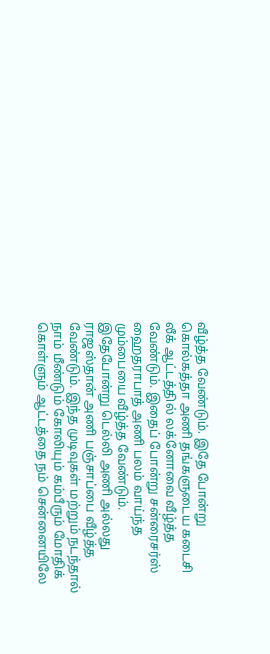வீழ்த்த வேண்டும். இதே போன்று கொல்கத்தா அணி தங்களுடைய கடைசி லீக் ஆட்டத்தில் லக்னோவை வீழ்த்த வேண்டும். இதைப் போன்று சன்ரைசர்ஸ் ஹைதராபாத் அணி பலம் வாய்ந்த மும்பையை வீழ்த்த வேண்டும். இதேபோன்று டெல்லி அணி அல்லது ராஜஸ்தான் அணி பஞ்சாப்பை வீழ்த்த வேண்டும். இந்த முடிவுகள் மற்றும் நடந்தால் நாம் மீண்டும் கோலியும் கம்பீரும் மோதிக் கொள்ளும் ஆட்டத்தை நம் சென்னையிலே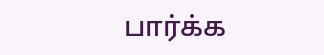பார்க்க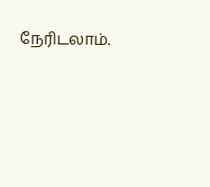நேரிடலாம்.